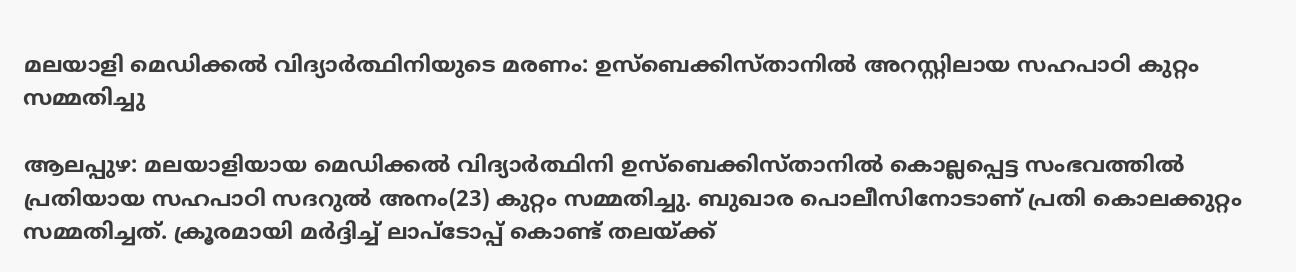മലയാളി മെഡിക്കൽ വിദ്യാർത്ഥിനിയുടെ മരണം: ഉസ്‌ബെക്കിസ്താനിൽ അറസ്റ്റിലായ സഹപാഠി കുറ്റം സമ്മതിച്ചു

ആലപ്പുഴ: മലയാളിയായ മെഡിക്കൽ വിദ്യാർത്ഥിനി ഉസ്‌ബെക്കിസ്താനിൽ കൊല്ലപ്പെട്ട സംഭവത്തിൽ പ്രതിയായ സഹപാഠി സദറുൽ അനം(23) കുറ്റം സമ്മതിച്ചു. ബുഖാര പൊലീസിനോടാണ് പ്രതി കൊലക്കുറ്റം സമ്മതിച്ചത്. ക്രൂരമായി മർദ്ദിച്ച് ലാപ്‌ടോപ്പ് കൊണ്ട് തലയ്ക്ക്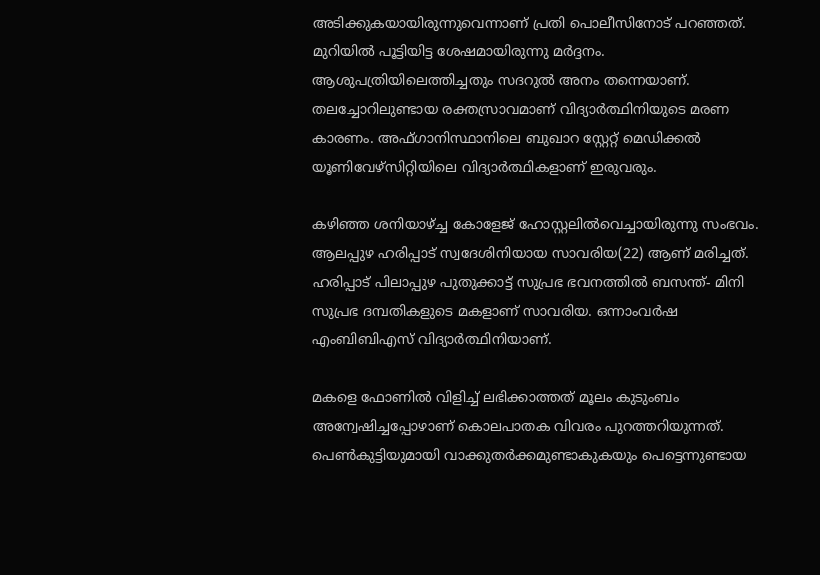അടിക്കുകയായിരുന്നുവെന്നാണ് പ്രതി പൊലീസിനോട് പറഞ്ഞത്. മുറിയിൽ പൂട്ടിയിട്ട ശേഷമായിരുന്നു മർദ്ദനം. ആശുപത്രിയിലെത്തിച്ചതും സദറുൽ അനം തന്നെയാണ്. തലച്ചോറിലുണ്ടായ രക്തസ്രാവമാണ് വിദ്യാർത്ഥിനിയുടെ മരണ കാരണം. അഫ്ഗാനിസ്ഥാനിലെ ബുഖാറ സ്റ്റേറ്റ് മെഡിക്കൽ യൂണിവേഴ്‌സിറ്റിയിലെ വിദ്യാർത്ഥികളാണ് ഇരുവരും.

കഴിഞ്ഞ ശനിയാഴ്ച്ച കോളേജ് ഹോസ്റ്റലിൽവെച്ചായിരുന്നു സംഭവം. ആലപ്പുഴ ഹരിപ്പാട് സ്വദേശിനിയായ സാവരിയ(22) ആണ് മരിച്ചത്. ഹരിപ്പാട് പിലാപ്പുഴ പുതുക്കാട്ട് സുപ്രഭ ഭവനത്തിൽ ബസന്ത്- മിനി സുപ്രഭ ദമ്പതികളുടെ മകളാണ് സാവരിയ. ഒന്നാംവർഷ എംബിബിഎസ് വിദ്യാർത്ഥിനിയാണ്.

മകളെ ഫോണിൽ വിളിച്ച് ലഭിക്കാത്തത് മൂലം കുടുംബം അന്വേഷിച്ചപ്പോഴാണ് കൊലപാതക വിവരം പുറത്തറിയുന്നത്. പെൺകുട്ടിയുമായി വാക്കുതർക്കമുണ്ടാകുകയും പെട്ടെന്നുണ്ടായ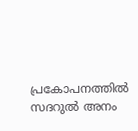പ്രകോപനത്തിൽ സദറുൽ അനം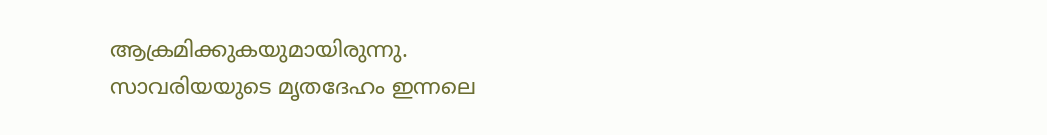ആക്രമിക്കുകയുമായിരുന്നു. സാവരിയയുടെ മൃതദേഹം ഇന്നലെ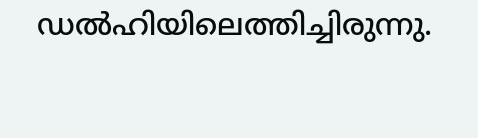ഡൽഹിയിലെത്തിച്ചിരുന്നു.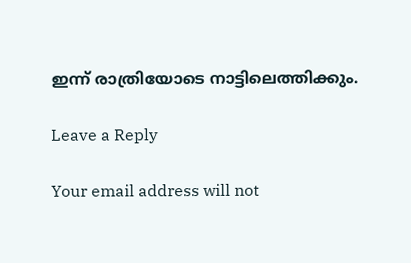ഇന്ന് രാത്രിയോടെ നാട്ടിലെത്തിക്കും.

Leave a Reply

Your email address will not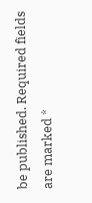be published. Required fields are marked *